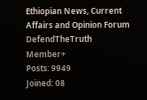Ethiopian News, Current Affairs and Opinion Forum
DefendTheTruth
Member+
Posts: 9949
Joined: 08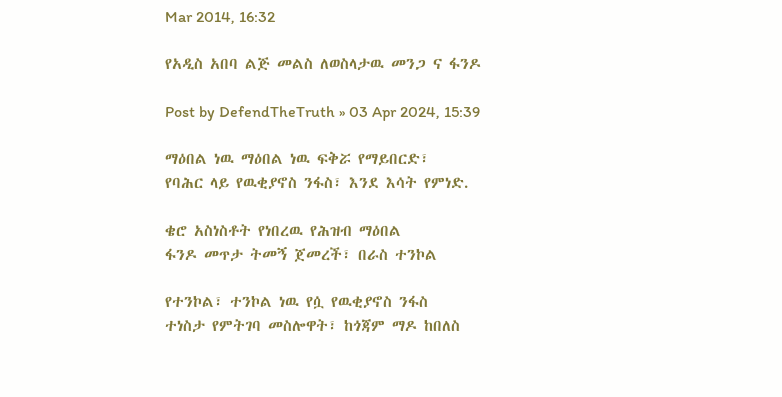Mar 2014, 16:32

የአዲስ አበባ ልጅ መልስ ለወስላታዉ መንጋ ና ፋንዶ

Post by DefendTheTruth » 03 Apr 2024, 15:39

ማዕበል ነዉ ማዕበል ነዉ ፍቅሯ የማይበርድ፣
የባሕር ላይ የዉቂያኖስ ንፋስ፣ እንደ እሳት የምነድ.

ቄሮ አስነስቶት የነበረዉ የሕዝብ ማዕበል
ፋንዶ መጥታ ትመኝ ጀመረች፣ በራስ ተንኮል

የተንኮል፣ ተንኮል ነዉ የሷ የዉቂያኖስ ንፋስ
ተነስታ የምትገባ መስሎዋት፣ ከጎጃም ማዶ ከበለስ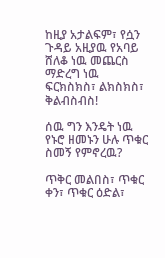ከዚያ አታልፍም፣ የሷን ጉዳይ አዚያዉ የአባይ ሸለቆ ነዉ መጨርስ
ማድረግ ነዉ ፍርክስክስ፣ ልክስክስ፣ ቅልብስብስ!

ሰዉ ግን እንዴት ነዉ የኑሮ ዘመኑን ሁሉ ጥቁር ስመኝ የምኖረዉ?

ጥቅር መልበስ፣ ጥቁር ቀን፣ ጥቁር ዕድል፣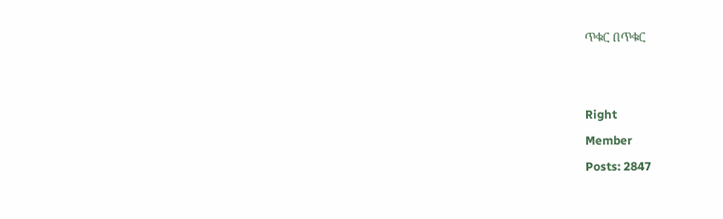ጥቁር በጥቁር


Right
Member
Posts: 2847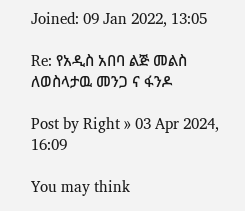Joined: 09 Jan 2022, 13:05

Re: የአዲስ አበባ ልጅ መልስ ለወስላታዉ መንጋ ና ፋንዶ

Post by Right » 03 Apr 2024, 16:09

You may think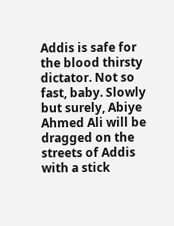Addis is safe for the blood thirsty dictator. Not so fast, baby. Slowly but surely, Abiye Ahmed Ali will be dragged on the streets of Addis with a stick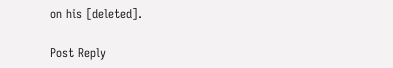on his [deleted].

Post Reply